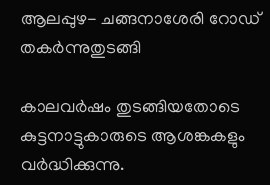ആലപ്പുഴ- ചങ്ങനാശേരി റോഡ് തകര്‍ന്നുതുടങ്ങി

കാലവര്‍ഷം തുടങ്ങിയതോടെ കുട്ടനാട്ടുകാരുടെ ആശങ്കകളും വര്‍ദ്ധിക്കുന്നു.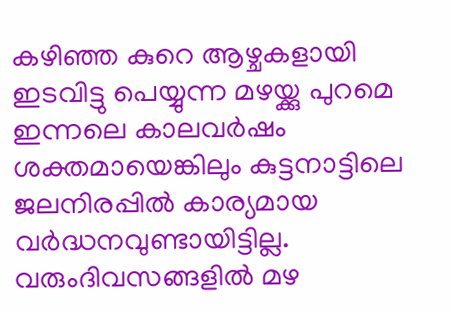കഴിഞ്ഞ കുറെ ആഴ്ചകളായി ഇടവിട്ടു പെയ്യുന്ന മഴയ്ക്കു പുറമെ ഇന്നലെ കാലവര്‍ഷം ശക്തമായെങ്കിലും കുട്ടനാട്ടിലെ ജലനിരപ്പില്‍ കാര്യമായ വര്‍ദ്ധനവുണ്ടായിട്ടില്ല. വരുംദിവസങ്ങളില്‍ മഴ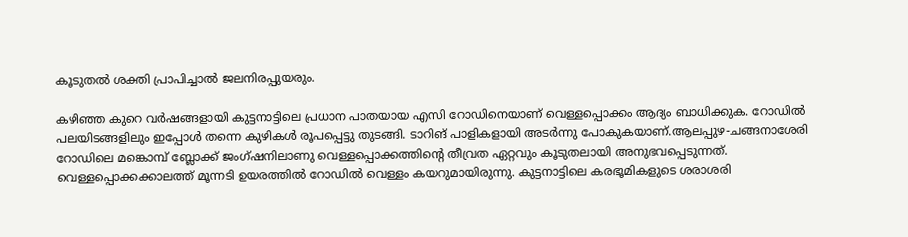കൂടുതല്‍ ശക്തി പ്രാപിച്ചാല്‍ ജലനിരപ്പുയരും.

കഴിഞ്ഞ കുറെ വര്‍ഷങ്ങളായി കുട്ടനാട്ടിലെ പ്രധാന പാതയായ എസി റോഡിനെയാണ് വെള്ളപ്പൊക്കം ആദ്യം ബാധിക്കുക. റോഡില്‍ പലയിടങ്ങളിലും ഇപ്പോള്‍ തന്നെ കുഴികള്‍ രൂപപ്പെട്ടു തുടങ്ങി. ടാറിങ് പാളികളായി അടര്‍ന്നു പോകുകയാണ്.ആലപ്പുഴ-ചങ്ങനാശേരി റോഡിലെ മങ്കൊമ്പ് ബ്ലോക്ക് ജംഗ്ഷനിലാണു വെള്ളപ്പൊക്കത്തിന്റെ തീവ്രത ഏറ്റവും കൂടുതലായി അനുഭവപ്പെടുന്നത്.
വെള്ളപ്പൊക്കക്കാലത്ത് മൂന്നടി ഉയരത്തില്‍ റോഡില്‍ വെള്ളം കയറുമായിരുന്നു. കുട്ടനാട്ടിലെ കരഭൂമികളുടെ ശരാശരി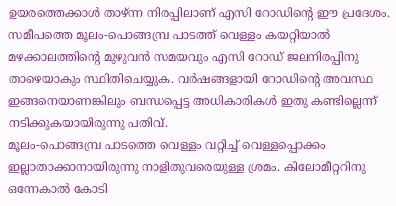ഉയരത്തെക്കാള്‍ താഴ്ന്ന നിരപ്പിലാണ് എസി റോഡിന്റെ ഈ പ്രദേശം. സമീപത്തെ മൂലം-പൊങ്ങമ്പ്ര പാടത്ത് വെള്ളം കയറ്റിയാല്‍ മഴക്കാലത്തിന്റെ മുഴുവന്‍ സമയവും എസി റോഡ് ജലനിരപ്പിനു താഴെയാകും സ്ഥിതിചെയ്യുക. വര്‍ഷങ്ങളായി റോഡിന്റെ അവസ്ഥ ഇങ്ങനെയാണങ്കിലും ബന്ധപ്പെട്ട അധികാരികള്‍ ഇതു കണ്ടില്ലെന്ന് നടിക്കുകയായിരുന്നു പതിവ്.
മൂലം-പൊങ്ങമ്പ്ര പാടത്തെ വെള്ളം വറ്റിച്ച് വെള്ളപ്പൊക്കം ഇല്ലാതാക്കാനായിരുന്നു നാളിതുവരെയുള്ള ശ്രമം. കിലോമീറ്ററിനു ഒന്നേകാല്‍ കോടി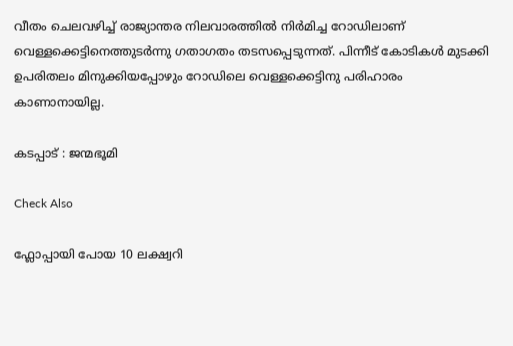വീതം ചെലവഴിച്ച് രാജ്യാന്തര നിലവാരത്തില്‍ നിര്‍മിച്ച റോഡിലാണ് വെള്ളക്കെട്ടിനെത്തുടര്‍ന്നു ഗതാഗതം തടസപ്പെടുന്നത്. പിന്നീട് കോടികള്‍ മുടക്കി ഉപരിതലം മിനുക്കിയപ്പോഴും റോഡിലെ വെള്ളക്കെട്ടിനു പരിഹാരം കാണാനായില്ല.

കടപ്പാട് : ജന്മഭൂമി

Check Also

ഫ്ലോപ്പായി പോയ 10 ലക്ഷ്വറി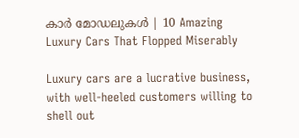കാർ മോഡലുകൾ | 10 Amazing Luxury Cars That Flopped Miserably

Luxury cars are a lucrative business, with well-heeled customers willing to shell out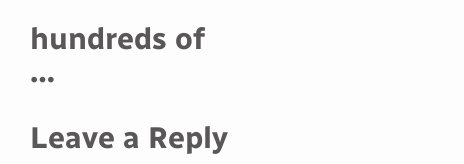hundreds of …

Leave a Reply